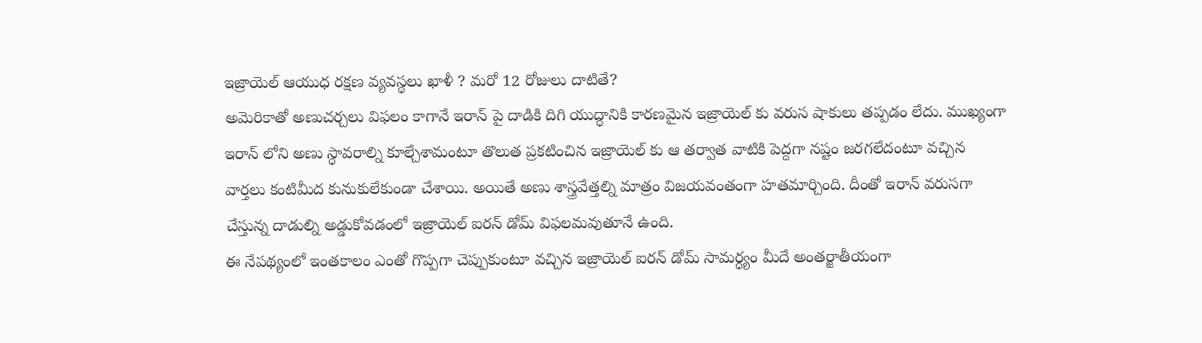ఇజ్రాయెల్ ఆయుధ రక్షణ వ్యవస్థలు ఖాళీ ? మరో 12 రోజులు దాటితే?
అమెరికాతో అణుచర్చలు విఫలం కాగానే ఇరాన్ పై దాడికి దిగి యుద్ధానికి కారణమైన ఇజ్రాయెల్ కు వరుస షాకులు తప్పడం లేదు. ముఖ్యంగా ఇరాన్ లోని అణు స్ధావరాల్ని కూల్చేశామంటూ తొలుత ప్రకటించిన ఇజ్రాయెల్ కు ఆ తర్వాత వాటికి పెద్దగా నష్టం జరగలేదంటూ వచ్చిన వార్తలు కంటిమీద కునుకులేకుండా చేశాయి. అయితే అణు శాస్త్రవేత్తల్ని మాత్రం విజయవంతంగా హతమార్చింది. దీంతో ఇరాన్ వరుసగా చేస్తున్న దాడుల్ని అడ్డుకోవడంలో ఇజ్రాయెల్ ఐరన్ డోమ్ విఫలమవుతూనే ఉంది.
ఈ నేపథ్యంలో ఇంతకాలం ఎంతో గొప్పగా చెప్పుకుంటూ వచ్చిన ఇజ్రాయెల్ ఐరన్ డోమ్ సామర్ధ్యం మీదే అంతర్జాతీయంగా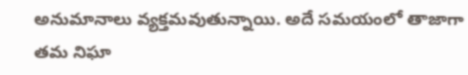అనుమానాలు వ్యక్తమవుతున్నాయి. అదే సమయంలో తాజాగా తమ నిఘా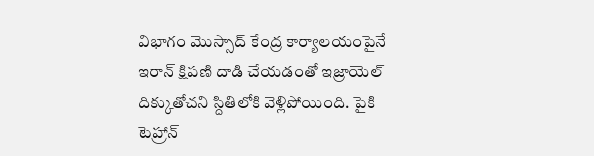విభాగం మొస్సాద్ కేంద్ర కార్యాలయంపైనే ఇరాన్ క్షిపణి దాడి చేయడంతో ఇజ్రాయెల్ దిక్కుతోచని స్దితిలోకి వెళ్లిపోయింది. పైకి టెహ్రాన్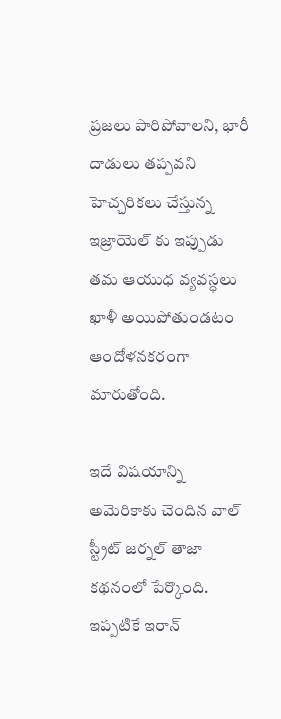ప్రజలు పారిపోవాలని, భారీ దాడులు తప్పవని హెచ్చరికలు చేస్తున్న ఇజ్రాయెల్ కు ఇప్పుడు తమ ఆయుధ వ్యవస్ధలు ఖాళీ అయిపోతుండటం ఆందోళనకరంగా మారుతోంది.

ఇదే విషయాన్ని అమెరికాకు చెందిన వాల్ స్ట్రీట్ జర్నల్ తాజా కథనంలో పేర్కొంది. ఇప్పటికే ఇరాన్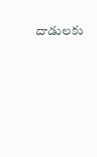దాడులకు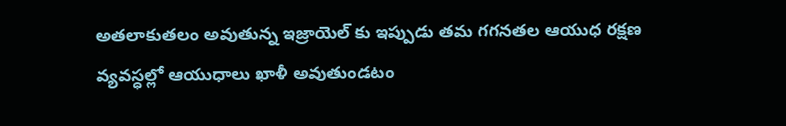అతలాకుతలం అవుతున్న ఇజ్రాయెల్ కు ఇప్పుడు తమ గగనతల ఆయుధ రక్షణ వ్యవస్ధల్లో ఆయుధాలు ఖాళీ అవుతుండటం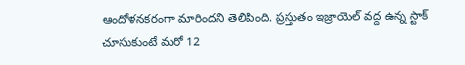ఆందోళనకరంగా మారిందని తెలిపింది. ప్రస్తుతం ఇజ్రాయెల్ వద్ద ఉన్న స్టాక్ చూసుకుంటే మరో 12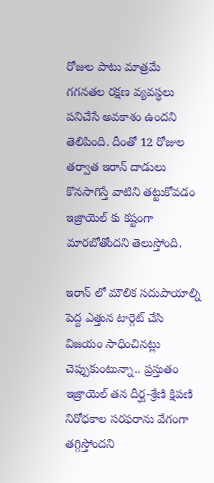రోజుల పాటు మాత్రమే గగనతల రక్షణ వ్యవస్ధలు పనిచేసే అవకాశం ఉందని తెలిపింది. దీంతో 12 రోజుల తర్వాత ఇరాన్ దాడులు కొనసాగిస్తే వాటిని తట్టుకోవడం ఇజ్రాయెల్ కు కష్టంగా మారబోతోందని తెలుస్తోంది.

ఇరాన్ లో మౌలిక సదుపాయాల్ని పెద్ద ఎత్తున టార్గెట్ చేసి విజయం సాధించినట్లు చెప్పుకుంటున్నా.. ప్రస్తుతం ఇజ్రాయెల్ తన దీర్ఘ-శ్రేణి క్షిపణి నిరోధకాల సరఫరాను వేగంగా తగ్గిస్తోందని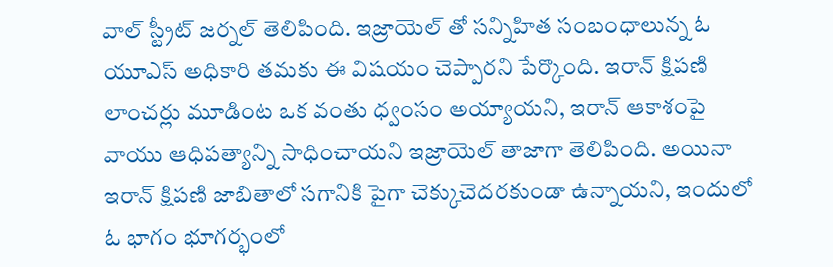వాల్ స్ట్రీట్ జర్నల్ తెలిపింది. ఇజ్రాయెల్ తో సన్నిహిత సంబంధాలున్న ఓ యూఎస్ అధికారి తమకు ఈ విషయం చెప్పారని పేర్కొంది. ఇరాన్ క్షిపణి లాంచర్లు మూడింట ఒక వంతు ధ్వంసం అయ్యాయని, ఇరాన్ ఆకాశంపై వాయు ఆధిపత్యాన్ని సాధించాయని ఇజ్రాయెల్ తాజాగా తెలిపింది. అయినా ఇరాన్ క్షిపణి జాబితాలో సగానికి పైగా చెక్కుచెదరకుండా ఉన్నాయని, ఇందులో ఓ భాగం భూగర్భంలో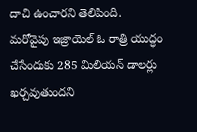దాచి ఉంచారని తెలిపింది.
మరోవైపు ఇజ్రాయెల్ ఓ రాత్రి యుద్ధం చేసేందుకు 285 మిలియన్ డాలర్లు ఖర్చవుతుందని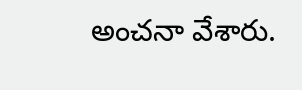అంచనా వేశారు.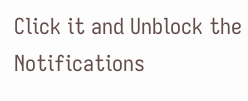Click it and Unblock the Notifications